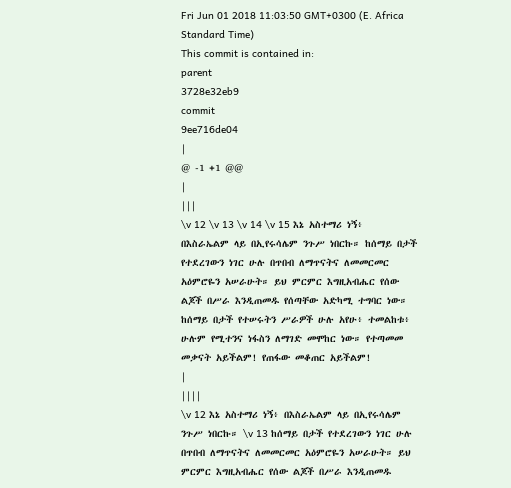Fri Jun 01 2018 11:03:50 GMT+0300 (E. Africa Standard Time)
This commit is contained in:
parent
3728e32eb9
commit
9ee716de04
|
@ -1 +1 @@
|
|||
\v 12 \v 13 \v 14 \v 15 እኔ አስተማሪ ነኝ፥ በእስራኤልም ላይ በኢየሩሳሌም ንጉሥ ነበርኩ። ከሰማይ በታች የተደረገውን ነገር ሁሉ በጥበብ ለማጥናትና ለመመርመር አዕምሮዬን አሠራሁት። ይህ ምርምር እግዚአብሔር የሰው ልጆች በሥራ እንዲጠመዱ የሰጣቸው አድካሚ ተግባር ነው። ከሰማይ በታች የተሠሩትን ሥራዎች ሁሉ አየሁ፥ ተመልከቱ፥ ሁሉም የሚተንና ነፋስን ለማገድ መሞከር ነው። የተጣመመ መቃናት አይችልም! የጠፋው መቆጠር አይችልም!
|
||||
\v 12 እኔ አስተማሪ ነኝ፥ በእስራኤልም ላይ በኢየሩሳሌም ንጉሥ ነበርኩ። \v 13 ከሰማይ በታች የተደረገውን ነገር ሁሉ በጥበብ ለማጥናትና ለመመርመር አዕምሮዬን አሠራሁት። ይህ ምርምር እግዚአብሔር የሰው ልጆች በሥራ እንዲጠመዱ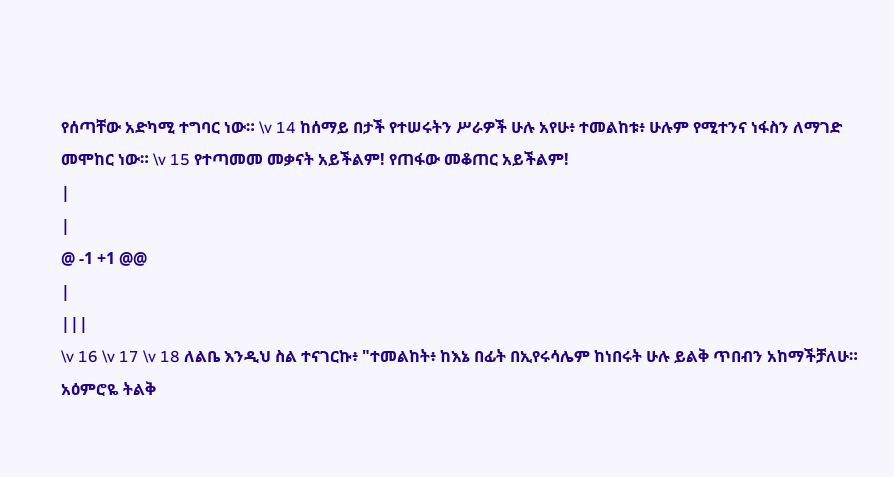የሰጣቸው አድካሚ ተግባር ነው። \v 14 ከሰማይ በታች የተሠሩትን ሥራዎች ሁሉ አየሁ፥ ተመልከቱ፥ ሁሉም የሚተንና ነፋስን ለማገድ መሞከር ነው። \v 15 የተጣመመ መቃናት አይችልም! የጠፋው መቆጠር አይችልም!
|
|
@ -1 +1 @@
|
|||
\v 16 \v 17 \v 18 ለልቤ እንዲህ ስል ተናገርኩ፥ "ተመልከት፥ ከእኔ በፊት በኢየሩሳሌም ከነበሩት ሁሉ ይልቅ ጥበብን አከማችቻለሁ። አዕምሮዬ ትልቅ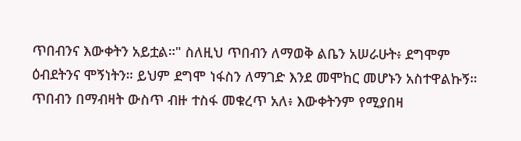ጥበብንና እውቀትን አይቷል።" ስለዚህ ጥበብን ለማወቅ ልቤን አሠራሁት፥ ደግሞም ዕብደትንና ሞኝነትን። ይህም ደግሞ ነፋስን ለማገድ እንደ መሞከር መሆኑን አስተዋልኩኝ። ጥበብን በማብዛት ውስጥ ብዙ ተስፋ መቁረጥ አለ፥ እውቀትንም የሚያበዛ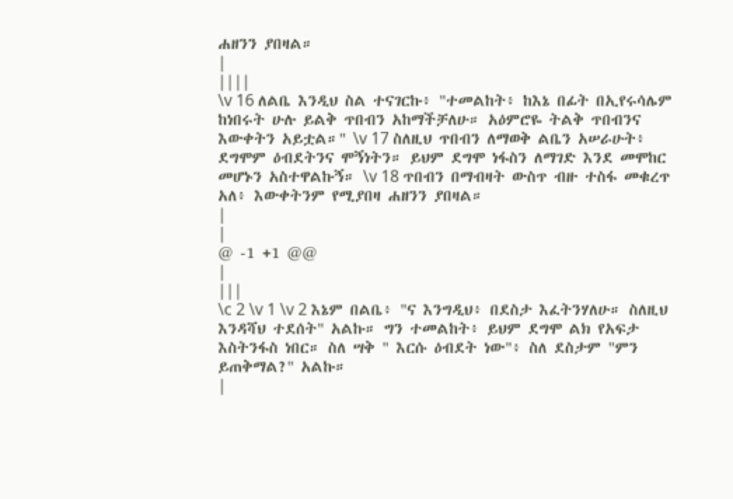ሐዘንን ያበዛል።
|
||||
\v 16 ለልቤ እንዲህ ስል ተናገርኩ፥ "ተመልከት፥ ከእኔ በፊት በኢየሩሳሌም ከነበሩት ሁሉ ይልቅ ጥበብን አከማችቻለሁ። አዕምሮዬ ትልቅ ጥበብንና እውቀትን አይቷል።" \v 17 ስለዚህ ጥበብን ለማወቅ ልቤን አሠራሁት፥ ደግሞም ዕብደትንና ሞኝነትን። ይህም ደግሞ ነፋስን ለማገድ እንደ መሞከር መሆኑን አስተዋልኩኝ። \v 18 ጥበብን በማብዛት ውስጥ ብዙ ተስፋ መቁረጥ አለ፥ እውቀትንም የሚያበዛ ሐዘንን ያበዛል።
|
|
@ -1 +1 @@
|
|||
\c 2 \v 1 \v 2 እኔም በልቤ፥ "ና እንግዲህ፥ በደስታ እፈትንሃለሁ። ስለዚህ እንዳሻህ ተደሰት" አልኩ። ግን ተመልከት፥ ይህም ደግሞ ልክ የአፍታ እስትንፋስ ነበር። ስለ ሣቅ " እርሱ ዕብደት ነው"፥ ስለ ደስታም "ምን ይጠቅማል?" አልኩ።
|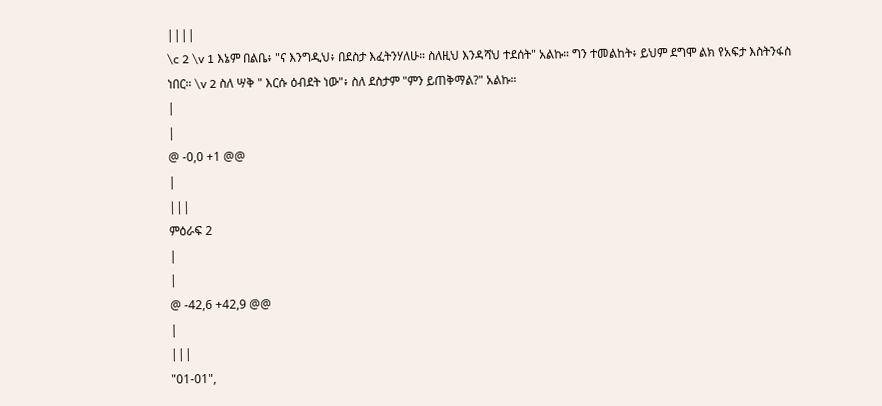||||
\c 2 \v 1 እኔም በልቤ፥ "ና እንግዲህ፥ በደስታ እፈትንሃለሁ። ስለዚህ እንዳሻህ ተደሰት" አልኩ። ግን ተመልከት፥ ይህም ደግሞ ልክ የአፍታ እስትንፋስ ነበር። \v 2 ስለ ሣቅ " እርሱ ዕብደት ነው"፥ ስለ ደስታም "ምን ይጠቅማል?" አልኩ።
|
|
@ -0,0 +1 @@
|
|||
ምዕራፍ 2
|
|
@ -42,6 +42,9 @@
|
|||
"01-01",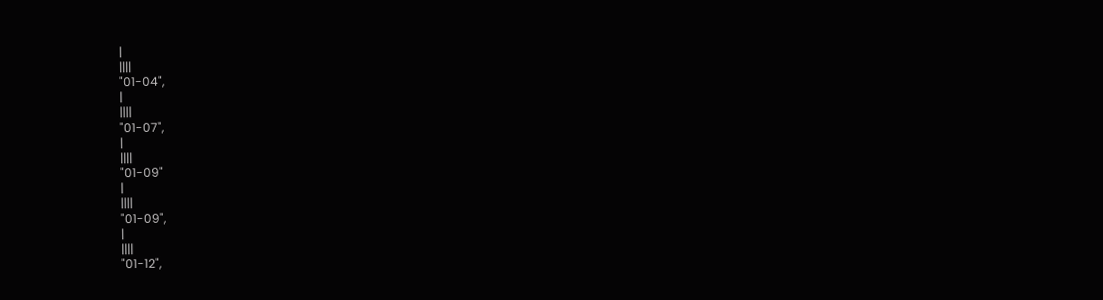|
||||
"01-04",
|
||||
"01-07",
|
||||
"01-09"
|
||||
"01-09",
|
||||
"01-12",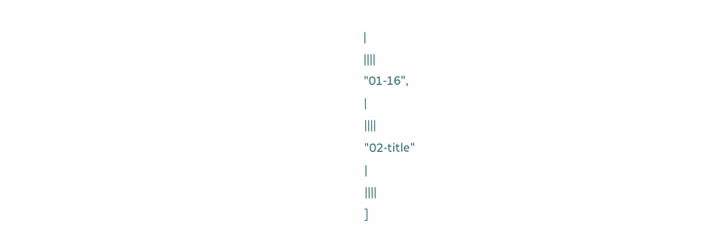|
||||
"01-16",
|
||||
"02-title"
|
||||
]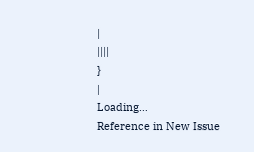|
||||
}
|
Loading…
Reference in New Issue